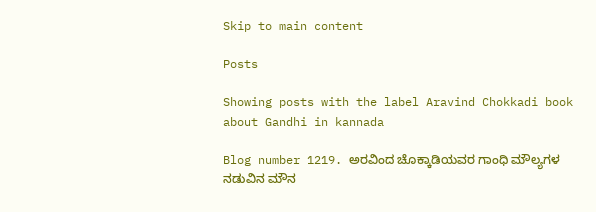Skip to main content

Posts

Showing posts with the label Aravind Chokkadi book about Gandhi in kannada

Blog number 1219. ಅರವಿಂದ ಚೊಕ್ಕಾಡಿಯವರ ಗಾಂಧಿ ಮೌಲ್ಯಗಳ ನಡುವಿನ ಮೌನ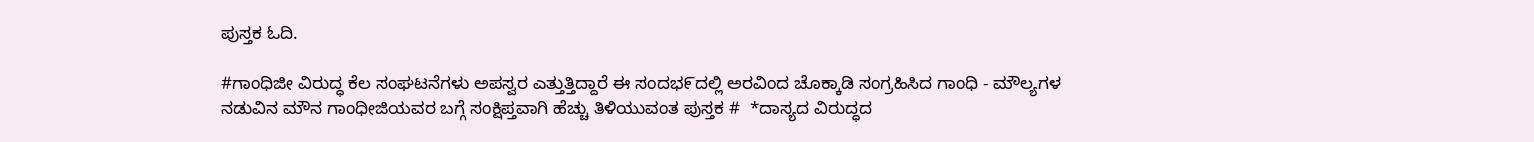ಪುಸ್ತಕ ಓದಿ.

#ಗಾಂಧಿಜೀ ವಿರುದ್ಧ ಕೆಲ ಸಂಘಟನೆಗಳು ಅಪಸ್ವರ ಎತ್ತುತ್ತಿದ್ದಾರೆ ಈ ಸಂದಭ೯ದಲ್ಲಿ ಅರವಿಂದ ಚೊಕ್ಕಾಡಿ ಸಂಗ್ರಹಿಸಿದ ಗಾಂಧಿ - ಮೌಲ್ಯಗಳ ನಡುವಿನ ಮೌನ ಗಾಂಧೀಜಿಯವರ ಬಗ್ಗೆ ಸಂಕ್ಷಿಪ್ತವಾಗಿ ಹೆಚ್ಚು ತಿಳಿಯುವಂತ ಪುಸ್ತಕ #  *ದಾಸ್ಯದ ವಿರುದ್ಧದ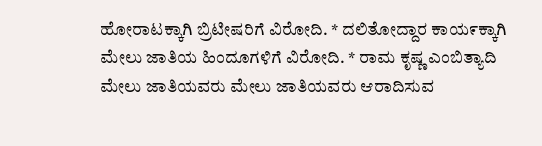ಹೋರಾಟಕ್ಕಾಗಿ ಬ್ರಿಟೀಷರಿಗೆ ವಿರೋದಿ. * ದಲಿತೋದ್ದಾರ ಕಾಯ೯ಕ್ಕಾಗಿ ಮೇಲು ಜಾತಿಯ ಹಿಂದೂಗಳಿಗೆ ವಿರೋದಿ. * ರಾಮ ಕೃಷ್ಣ ಎಂಬಿತ್ಯಾದಿ ಮೇಲು ಜಾತಿಯವರು ಮೇಲು ಜಾತಿಯವರು ಆರಾದಿಸುವ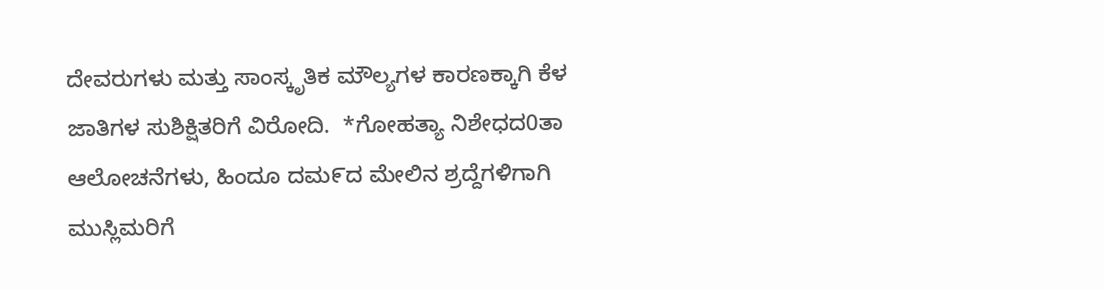ದೇವರುಗಳು ಮತ್ತು ಸಾಂಸ್ಕೃತಿಕ ಮೌಲ್ಯಗಳ ಕಾರಣಕ್ಕಾಗಿ ಕೆಳ ಜಾತಿಗಳ ಸುಶಿಕ್ಷಿತರಿಗೆ ವಿರೋದಿ.  *ಗೋಹತ್ಯಾ ನಿಶೇಧದ0ತಾ ಆಲೋಚನೆಗಳು, ಹಿಂದೂ ದಮ೯ದ ಮೇಲಿನ ಶ್ರದ್ದೆಗಳಿಗಾಗಿ ಮುಸ್ಲಿಮರಿಗೆ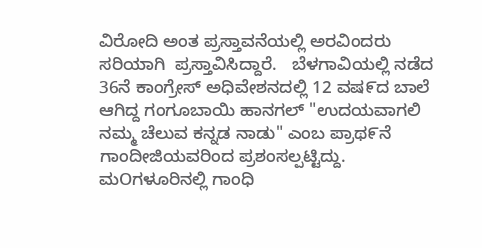ವಿರೋದಿ ಅಂತ ಪ್ರಸ್ತಾವನೆಯಲ್ಲಿ ಅರವಿಂದರು ಸರಿಯಾಗಿ  ಪ್ರಸ್ತಾವಿಸಿದ್ದಾರೆ.   ಬೆಳಗಾವಿಯಲ್ಲಿ ನಡೆದ 36ನೆ ಕಾಂಗ್ರೇಸ್ ಅಧಿವೇಶನದಲ್ಲಿ 12 ವಷ೯ದ ಬಾಲೆ ಆಗಿದ್ದ ಗಂಗೂಬಾಯಿ ಹಾನಗಲ್ "ಉದಯವಾಗಲಿ ನಮ್ಮ ಚೆಲುವ ಕನ್ನಡ ನಾಡು" ಎಂಬ ಪ್ರಾಥ೯ನೆ ಗಾಂದೀಜಿಯವರಿಂದ ಪ್ರಶಂಸಲ್ಪಟ್ಟಿದ್ದು.    ಮOಗಳೂರಿನಲ್ಲಿ ಗಾಂಧಿ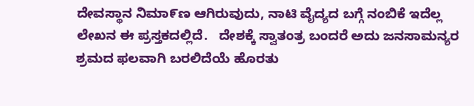ದೇವಸ್ಥಾನ ನಿಮಾ೯ಣ ಆಗಿರುವುದು, ನಾಟಿ ವೈದ್ಯದ ಬಗ್ಗೆ ನಂಬಿಕೆ ಇದೆಲ್ಲ ಲೇಖನ ಈ ಪ್ರಸ್ತಕದಲ್ಲಿದೆ.   ದೇಶಕ್ಕೆ ಸ್ವಾತಂತ್ರ ಬಂದರೆ ಅದು ಜನಸಾಮನ್ಯರ ಶ್ರಮದ ಫಲವಾಗಿ ಬರಲಿದೆಯೆ ಹೊರತು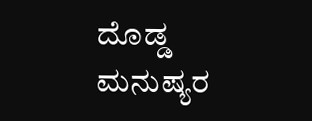ದೊಡ್ಡ ಮನುಷ್ಯರ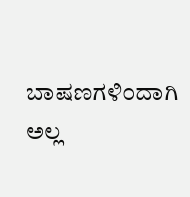ಬಾಷಣಗಳಿ೦ದಾಗಿ ಅಲ್ಲ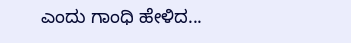ಎಂದು ಗಾಂಧಿ ಹೇಳಿದ...